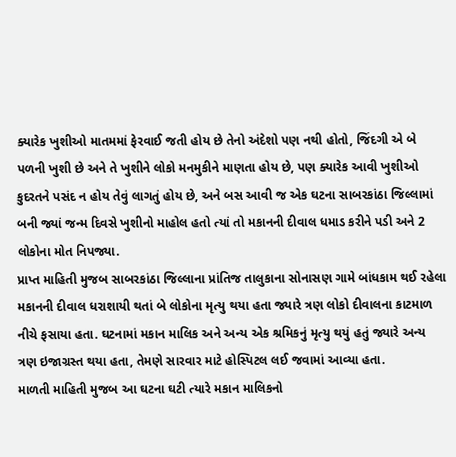ક્યારેક ખુશીઓ માતમમાં ફેરવાઈ જતી હોય છે તેનો અંદેશો પણ નથી હોતો, જિંદગી એ બે પળની ખુશી છે અને તે ખુશીને લોકો મનમુકીને માણતા હોય છે, પણ ક્યારેક આવી ખુશીઓ કુદરતને પસંદ ન હોય તેવું લાગતું હોય છે, અને બસ આવી જ એક ઘટના સાબરકાંઠા જિલ્લામાં બની જ્યાં જન્મ દિવસે ખુશીનો માહોલ હતો ત્યાં તો મકાનની દીવાલ ધમાડ કરીને પડી અને 2 લોકોના મોત નિપજ્યા.
પ્રાપ્ત માહિતી મુજબ સાબરકાંઠા જિલ્લાના પ્રાંતિજ તાલુકાના સોનાસણ ગામે બાંધકામ થઈ રહેલા મકાનની દીવાલ ધરાશાયી થતાં બે લોકોના મૃત્યુ થયા હતા જ્યારે ત્રણ લોકો દીવાલના કાટમાળ નીચે ફસાયા હતા. ઘટનામાં મકાન માલિક અને અન્ય એક શ્રમિકનું મૃત્યુ થયું હતું જ્યારે અન્ય ત્રણ ઇજાગ્રસ્ત થયા હતા, તેમણે સારવાર માટે હોસ્પિટલ લઈ જવામાં આવ્યા હતા.
માળતી માહિતી મુજબ આ ઘટના ઘટી ત્યારે મકાન માલિકનો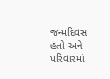જન્મદિવસ હતો અને પરિવારમાં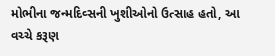મોભીના જન્મદિવ્સની ખુશીઓનો ઉત્સાહ હતો, આ વચ્ચે કરૂણ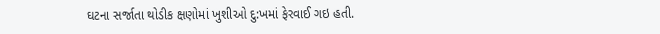ઘટના સર્જાતા થોડીક ક્ષણોમાં ખુશીઓ દુ:ખમાં ફેરવાઈ ગઇ હતી.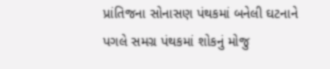પ્રાંતિજના સોનાસણ પંથકમાં બનેલી ઘટનાને પગલે સમગ્ર પંથકમાં શોકનું મોજુ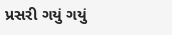પ્રસરી ગયું ગયું